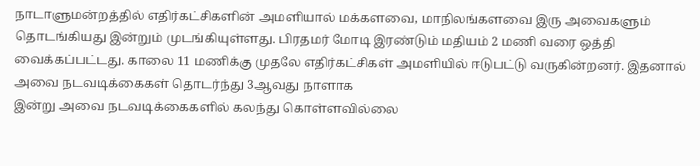நாடாளுமன்றத்தில் எதிர்கட்சிகளின் அமளியால் மக்களவை, மாநிலங்களவை இரு அவைகளும் தொடங்கியது இன்றும் முடங்கியுள்ளது. பிரதமர் மோடி இரண்டும் மதியம் 2 மணி வரை ஒத்தி வைக்கப்பட்டது. காலை 11 மணிக்கு முதலே எதிர்கட்சிகள் அமளியில் ஈடுபட்டு வருகின்றனர். இதனால் அவை நடவடிக்கைகள் தொடர்ந்து 3ஆவது நாளாக
இன்று அவை நடவடிக்கைகளில் கலந்து கொள்ளவில்லை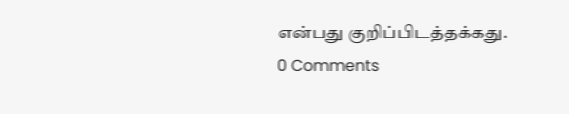என்பது குறிப்பிடத்தக்கது.
0 Comments